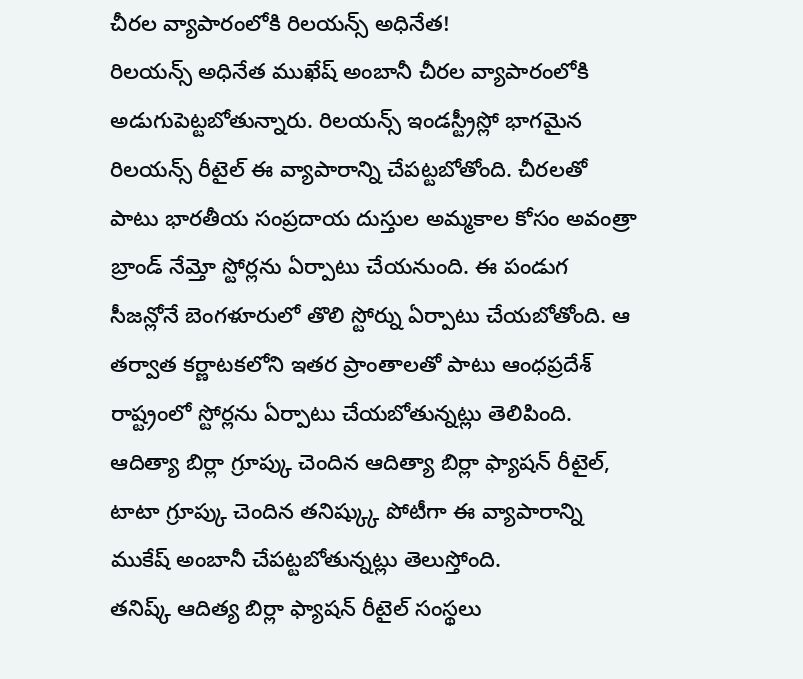చీరల వ్యాపారంలోకి రిలయన్స్ అధినేత!
రిలయన్స్ అధినేత ముఖేష్ అంబానీ చీరల వ్యాపారంలోకి అడుగుపెట్టబోతున్నారు. రిలయన్స్ ఇండస్ట్రీస్లో భాగమైన రిలయన్స్ రీటైల్ ఈ వ్యాపారాన్ని చేపట్టబోతోంది. చీరలతో పాటు భారతీయ సంప్రదాయ దుస్తుల అమ్మకాల కోసం అవంత్రా బ్రాండ్ నేమ్తో స్టోర్లను ఏర్పాటు చేయనుంది. ఈ పండుగ సీజన్లోనే బెంగళూరులో తొలి స్టోర్ను ఏర్పాటు చేయబోతోంది. ఆ తర్వాత కర్ణాటకలోని ఇతర ప్రాంతాలతో పాటు ఆంధప్రదేశ్ రాష్ట్రంలో స్టోర్లను ఏర్పాటు చేయబోతున్నట్లు తెలిపింది. ఆదిత్యా బిర్లా గ్రూప్కు చెందిన ఆదిత్యా బిర్లా ఫ్యాషన్ రీటైల్, టాటా గ్రూప్కు చెందిన తనిష్క్కు పోటీగా ఈ వ్యాపారాన్ని ముకేష్ అంబానీ చేపట్టబోతున్నట్లు తెలుస్తోంది.
తనిష్క్ ఆదిత్య బిర్లా ఫ్యాషన్ రీటైల్ సంస్థలు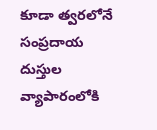కూడా త్వరలోనే సంప్రదాయ దుస్తుల వ్యాపారంలోకి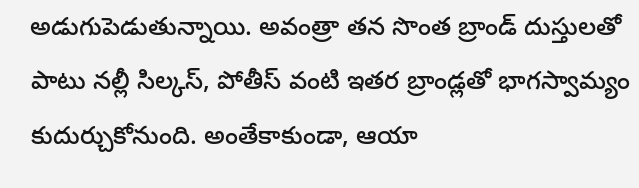అడుగుపెడుతున్నాయి. అవంత్రా తన సొంత బ్రాండ్ దుస్తులతో పాటు నల్లీ సిల్కస్, పోతీస్ వంటి ఇతర బ్రాండ్లతో భాగస్వామ్యం కుదుర్చుకోనుంది. అంతేకాకుండా, ఆయా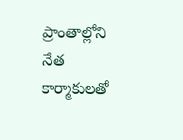ప్రాంతాల్లోని నేత కార్మాకులతో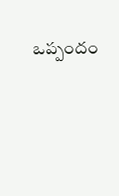ఒప్పందం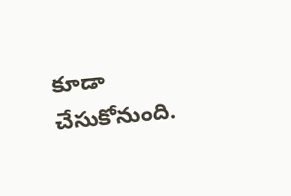కూడా చేసుకోనుంది.